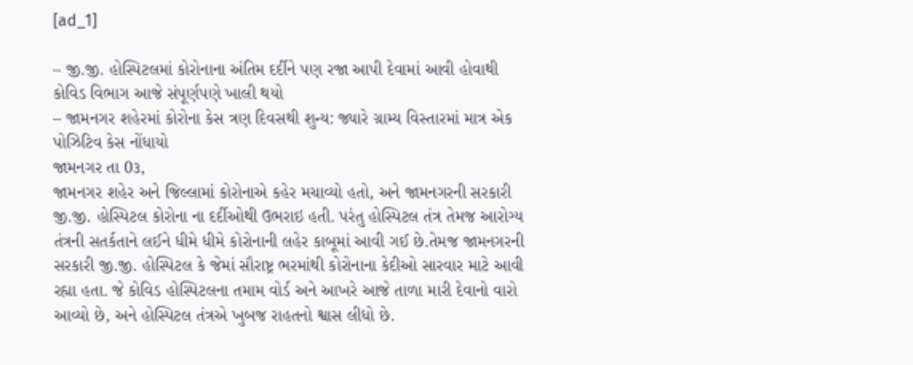[ad_1]

– જી.જી. હોસ્પિટલમાં કોરોનાના અંતિમ દર્દીને પણ રજા આપી દેવામાં આવી હોવાથી કોવિડ વિભાગ આજે સંપૂર્ણપણે ખાલી થયો
– જામનગર શહેરમાં કોરોના કેસ ત્રણ દિવસથી શુન્ય: જ્યારે ગ્રામ્ય વિસ્તારમાં માત્ર એક પોઝિટિવ કેસ નોંધાયો
જામનગર તા 0૩,
જામનગર શહેર અને જિલ્લામાં કોરોનાએ કહેર મચાવ્યો હતો, અને જામનગરની સરકારી જી.જી. હોસ્પિટલ કોરોના ના દર્દીઓથી ઉભરાઇ હતી. પરંતુ હોસ્પિટલ તંત્ર તેમજ આરોગ્ય તંત્રની સતર્કતાને લઈને ધીમે ધીમે કોરોનાની લહેર કાબૂમાં આવી ગઈ છે.તેમજ જામનગરની સરકારી જી.જી. હોસ્પિટલ કે જેમાં સૌરાષ્ટ્ર ભરમાંથી કોરોનાના કેદીઓ સારવાર માટે આવી રહ્યા હતા. જે કોવિડ હોસ્પિટલના તમામ વોર્ડ અને આખરે આજે તાળા મારી દેવાનો વારો આવ્યો છે, અને હોસ્પિટલ તંત્રએ ખુબજ રાહતનો શ્વાસ લીધો છે.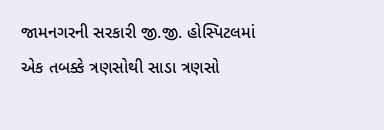જામનગરની સરકારી જી.જી. હોસ્પિટલમાં એક તબક્કે ત્રણસોથી સાડા ત્રણસો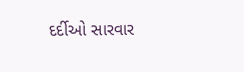દર્દીઓ સારવાર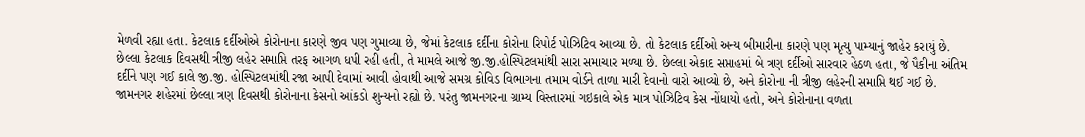મેળવી રહ્યા હતા. કેટલાક દર્દીઓએ કોરોનાના કારણે જીવ પણ ગુમાવ્યા છે, જેમાં કેટલાક દર્દીના કોરોના રિપોર્ટ પોઝિટિવ આવ્યા છે. તો કેટલાક દર્દીઓ અન્ય બીમારીના કારણે પણ મૃત્યુ પામ્યાનું જાહેર કરાયું છે.
છેલ્લા કેટલાક દિવસથી ત્રીજી લહેર સમાપ્તિ તરફ આગળ ધપી રહી હતી, તે મામલે આજે જી.જી.હોસ્પિટલમાંથી સારા સમાચાર મળ્યા છે. છેલ્લા એકાદ સપ્તાહમાં બે ત્રણ દર્દીઓ સારવાર હેઠળ હતા, જે પૈકીના અંતિમ દર્દીને પણ ગઈ કાલે જી.જી. હોસ્પિટલમાંથી રજા આપી દેવામાં આવી હોવાથી આજે સમગ્ર કોવિડ વિભાગના તમામ વોર્ડને તાળા મારી દેવાનો વારો આવ્યો છે, અને કોરોના ની ત્રીજી લહેરની સમાપ્તિ થઈ ગઈ છે.
જામનગર શહેરમાં છેલ્લા ત્રણ દિવસથી કોરોનાના કેસનો આંકડો શુન્યનો રહ્યો છે. પરંતુ જામનગરના ગ્રામ્ય વિસ્તારમાં ગઇકાલે એક માત્ર પોઝિટિવ કેસ નોંધાયો હતો, અને કોરોનાના વળતા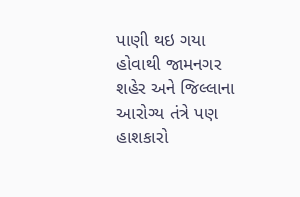પાણી થઇ ગયા હોવાથી જામનગર શહેર અને જિલ્લાના આરોગ્ય તંત્રે પણ હાશકારો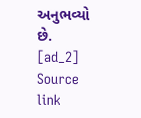અનુભવ્યો છે.
[ad_2]
Source link